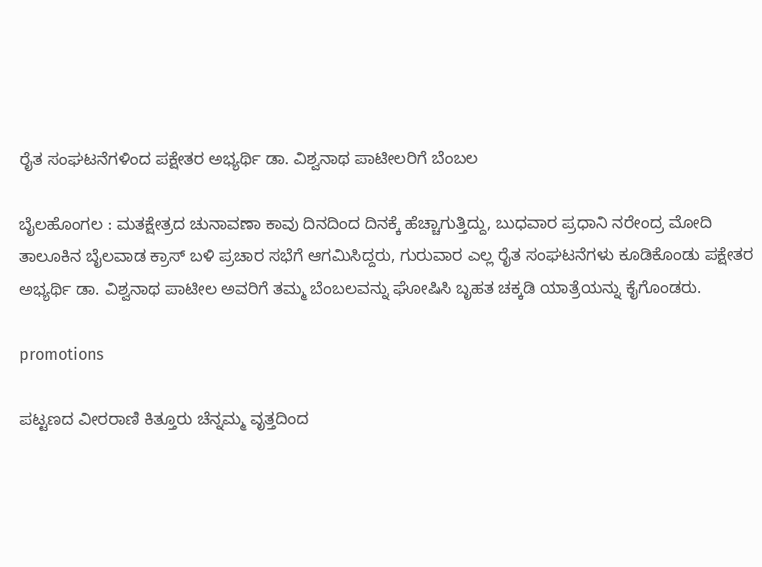ರೈತ ಸಂಘಟನೆಗಳಿಂದ ಪಕ್ಷೇತರ ಅಭ್ಯರ್ಥಿ ಡಾ. ವಿಶ್ವನಾಥ ಪಾಟೀಲರಿಗೆ ಬೆಂಬಲ

ಬೈಲಹೊಂಗಲ : ಮತಕ್ಷೇತ್ರದ ಚುನಾವಣಾ ಕಾವು ದಿನದಿಂದ ದಿನಕ್ಕೆ ಹೆಚ್ಚಾಗುತ್ತಿದ್ದು, ಬುಧವಾರ ಪ್ರಧಾನಿ ನರೇಂದ್ರ ಮೋದಿ ತಾಲೂಕಿನ ಬೈಲವಾಡ ಕ್ರಾಸ್ ಬಳಿ ಪ್ರಚಾರ ಸಭೆಗೆ ಆಗಮಿಸಿದ್ದರು, ಗುರುವಾರ ಎಲ್ಲ ರೈತ ಸಂಘಟನೆಗಳು ಕೂಡಿಕೊಂಡು ಪಕ್ಷೇತರ ಅಭ್ಯರ್ಥಿ ಡಾ. ವಿಶ್ವನಾಥ ಪಾಟೀಲ ಅವರಿಗೆ ತಮ್ಮ ಬೆಂಬಲವನ್ನು ಘೋಷಿಸಿ ಬೃಹತ ಚಕ್ಕಡಿ ಯಾತ್ರೆಯನ್ನು ಕೈಗೊಂಡರು.

promotions

ಪಟ್ಟಣದ ವೀರರಾಣಿ ಕಿತ್ತೂರು ಚೆನ್ನಮ್ಮ ವೃತ್ತದಿಂದ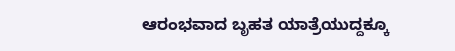ಆರಂಭವಾದ ಬೃಹತ ಯಾತ್ರೆಯುದ್ದಕ್ಕೂ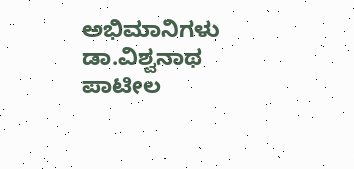ಅಭಿಮಾನಿಗಳು ಡಾ.ವಿಶ್ವನಾಥ ಪಾಟೀಲ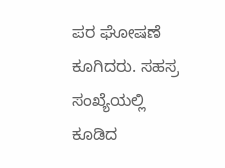ಪರ ಘೋಷಣೆ ಕೂಗಿದರು. ಸಹಸ್ರ ಸಂಖ್ಯೆಯಲ್ಲಿ ಕೂಡಿದ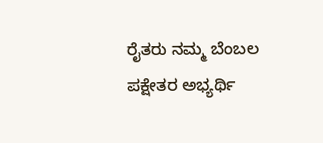ರೈತರು ನಮ್ಮ ಬೆಂಬಲ ಪಕ್ಷೇತರ ಅಭ್ಯರ್ಥಿ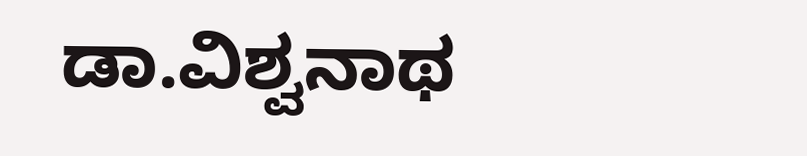ಡಾ.ವಿಶ್ವನಾಥ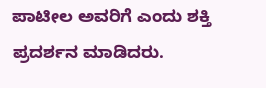ಪಾಟೀಲ ಅವರಿಗೆ ಎಂದು ಶಕ್ತಿ ಪ್ರದರ್ಶನ ಮಾಡಿದರು.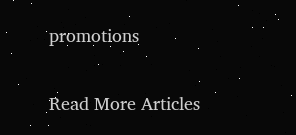promotions

Read More Articles